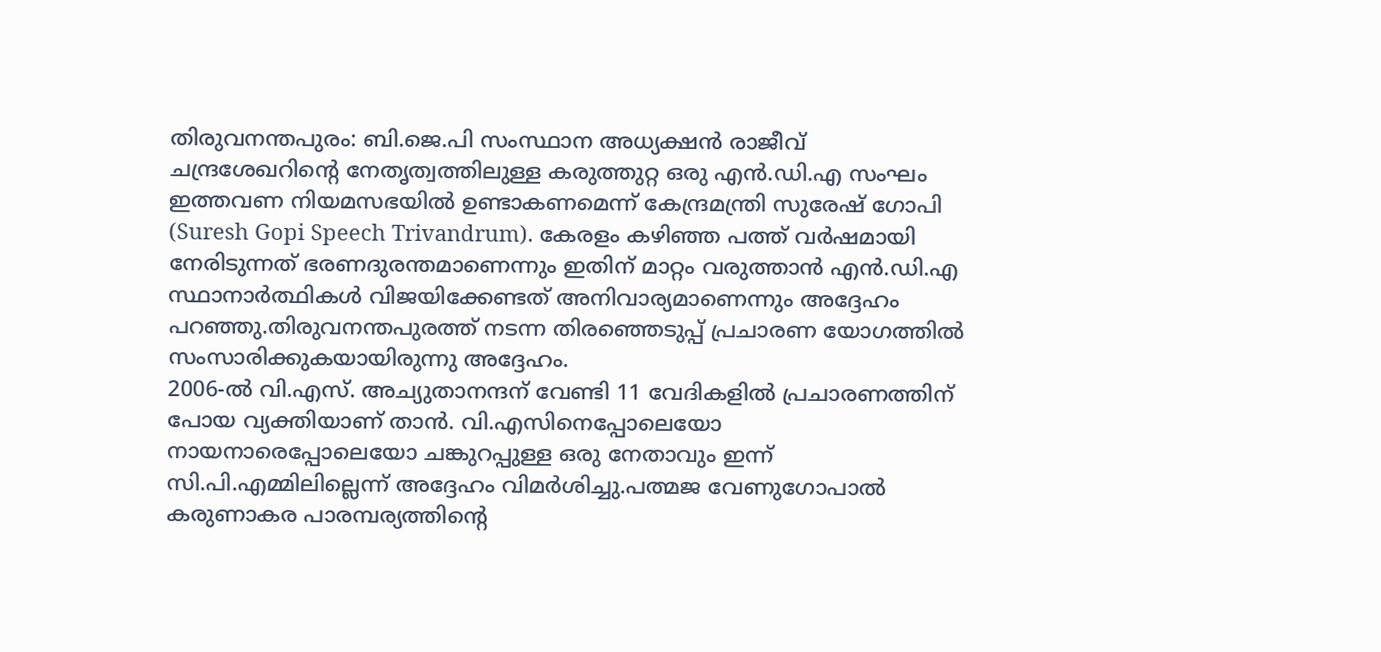തിരുവനന്തപുരം: ബി.ജെ.പി സംസ്ഥാന അധ്യക്ഷൻ രാജീവ് ചന്ദ്രശേഖറിന്റെ നേതൃത്വത്തിലുള്ള കരുത്തുറ്റ ഒരു എൻ.ഡി.എ സംഘം ഇത്തവണ നിയമസഭയിൽ ഉണ്ടാകണമെന്ന് കേന്ദ്രമന്ത്രി സുരേഷ് ഗോപി (Suresh Gopi Speech Trivandrum). കേരളം കഴിഞ്ഞ പത്ത് വർഷമായി നേരിടുന്നത് ഭരണദുരന്തമാണെന്നും ഇതിന് മാറ്റം വരുത്താൻ എൻ.ഡി.എ സ്ഥാനാർത്ഥികൾ വിജയിക്കേണ്ടത് അനിവാര്യമാണെന്നും അദ്ദേഹം പറഞ്ഞു.തിരുവനന്തപുരത്ത് നടന്ന തിരഞ്ഞെടുപ്പ് പ്രചാരണ യോഗത്തിൽ സംസാരിക്കുകയായിരുന്നു അദ്ദേഹം.
2006-ൽ വി.എസ്. അച്യുതാനന്ദന് വേണ്ടി 11 വേദികളിൽ പ്രചാരണത്തിന് പോയ വ്യക്തിയാണ് താൻ. വി.എസിനെപ്പോലെയോ നായനാരെപ്പോലെയോ ചങ്കുറപ്പുള്ള ഒരു നേതാവും ഇന്ന് സി.പി.എമ്മിലില്ലെന്ന് അദ്ദേഹം വിമർശിച്ചു.പത്മജ വേണുഗോപാൽ കരുണാകര പാരമ്പര്യത്തിന്റെ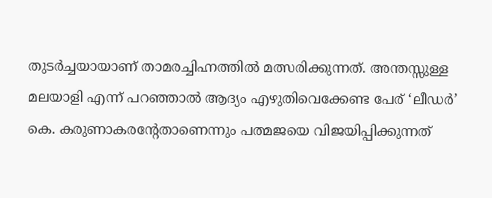തുടർച്ചയായാണ് താമരച്ചിഹ്നത്തിൽ മത്സരിക്കുന്നത്. അന്തസ്സുള്ള മലയാളി എന്ന് പറഞ്ഞാൽ ആദ്യം എഴുതിവെക്കേണ്ട പേര് ‘ലീഡർ’ കെ. കരുണാകരന്റേതാണെന്നും പത്മജയെ വിജയിപ്പിക്കുന്നത്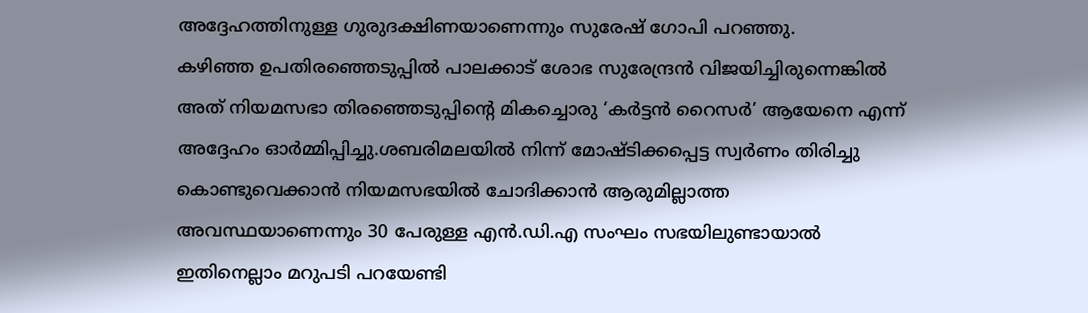അദ്ദേഹത്തിനുള്ള ഗുരുദക്ഷിണയാണെന്നും സുരേഷ് ഗോപി പറഞ്ഞു.
കഴിഞ്ഞ ഉപതിരഞ്ഞെടുപ്പിൽ പാലക്കാട് ശോഭ സുരേന്ദ്രൻ വിജയിച്ചിരുന്നെങ്കിൽ അത് നിയമസഭാ തിരഞ്ഞെടുപ്പിന്റെ മികച്ചൊരു ‘കർട്ടൻ റൈസർ’ ആയേനെ എന്ന് അദ്ദേഹം ഓർമ്മിപ്പിച്ചു.ശബരിമലയിൽ നിന്ന് മോഷ്ടിക്കപ്പെട്ട സ്വർണം തിരിച്ചു കൊണ്ടുവെക്കാൻ നിയമസഭയിൽ ചോദിക്കാൻ ആരുമില്ലാത്ത അവസ്ഥയാണെന്നും 30 പേരുള്ള എൻ.ഡി.എ സംഘം സഭയിലുണ്ടായാൽ ഇതിനെല്ലാം മറുപടി പറയേണ്ടി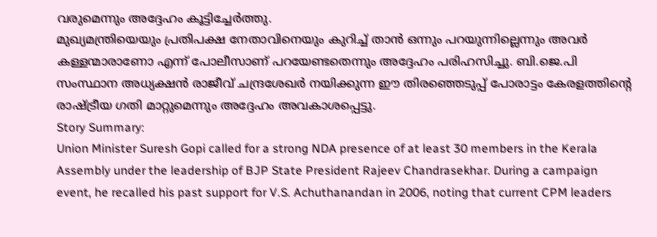വരുമെന്നും അദ്ദേഹം കൂട്ടിച്ചേർത്തു.
മുഖ്യമന്ത്രിയെയും പ്രതിപക്ഷ നേതാവിനെയും കുറിച്ച് താൻ ഒന്നും പറയുന്നില്ലെന്നും അവർ കള്ളന്മാരാണോ എന്ന് പോലീസാണ് പറയേണ്ടതെന്നും അദ്ദേഹം പരിഹസിച്ചു. ബി.ജെ.പി സംസ്ഥാന അധ്യക്ഷൻ രാജീവ് ചന്ദ്രശേഖർ നയിക്കുന്ന ഈ തിരഞ്ഞെടുപ്പ് പോരാട്ടം കേരളത്തിന്റെ രാഷ്ട്രീയ ഗതി മാറ്റുമെന്നും അദ്ദേഹം അവകാശപ്പെട്ടു.
Story Summary:
Union Minister Suresh Gopi called for a strong NDA presence of at least 30 members in the Kerala Assembly under the leadership of BJP State President Rajeev Chandrasekhar. During a campaign event, he recalled his past support for V.S. Achuthanandan in 2006, noting that current CPM leaders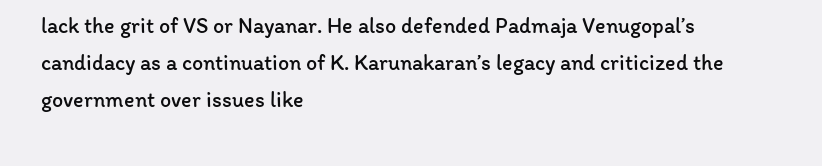lack the grit of VS or Nayanar. He also defended Padmaja Venugopal’s candidacy as a continuation of K. Karunakaran’s legacy and criticized the government over issues like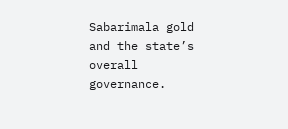Sabarimala gold and the state’s overall governance.